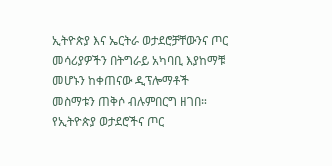ኢትዮጵያ እና ኤርትራ ወታደሮቻቸውንና ጦር መሳሪያዎችን በትግራይ አካባቢ እያከማቹ መሆኑን ከቀጠናው ዲፕሎማቶች መስማቱን ጠቅሶ ብሉምበርግ ዘገበ። የኢትዮጵያ ወታደሮችና ጦር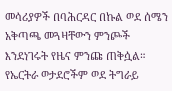መሳሪያዎች በባሕርዳር በኩል ወደ ሰሜን አቅጣጫ መጓዛቸውን ምንጮች እንደነገሩት የዜና ምንጩ ጠቅሷል። የኤርትራ ወታደሮችም ወደ ትግራይ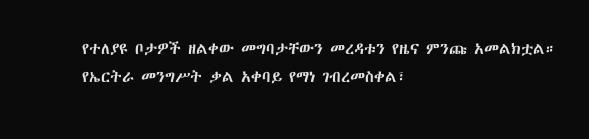የተለያዩ ቦታዎች ዘልቀው መግባታቸውን መረዳቱን የዜና ምንጩ አመልክቷል። የኤርትራ መንግሥት ቃል አቀባይ የማነ ገብረመስቀል፣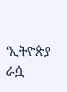‘ኢትዮጵያ ራሷ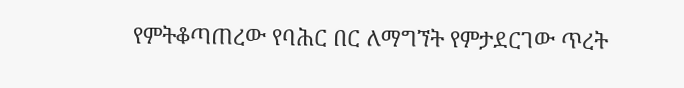የምትቆጣጠረው የባሕር በር ለማግኘት የምታደርገው ጥረት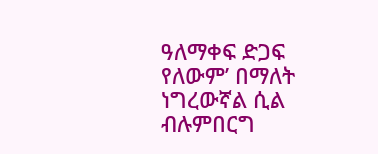ዓለማቀፍ ድጋፍ የለውም’ በማለት ነግረውኛል ሲል ብሉምበርግ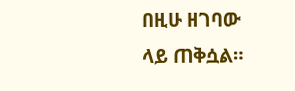በዚሁ ዘገባው ላይ ጠቅሷል።